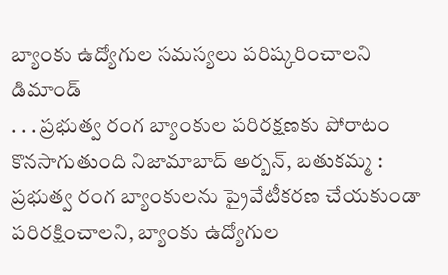బ్యాంకు ఉద్యోగుల సమస్యలు పరిష్కరించాలని డిమాండ్
. . . ప్రభుత్వ రంగ బ్యాంకుల పరిరక్షణకు పోరాటం కొనసాగుతుంది నిజామాబాద్ అర్బన్, బతుకమ్మ : ప్రభుత్వ రంగ బ్యాంకులను ప్రైవేటీకరణ చేయకుండా పరిరక్షించాలని, బ్యాంకు ఉద్యోగుల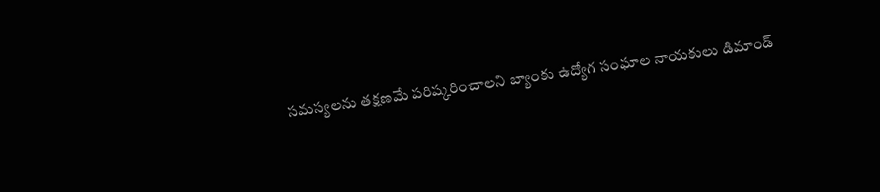సమస్యలను తక్షణమే పరిష్కరించాలని బ్యాంకు ఉద్యోగ సంఘాల నాయకులు డిమాండ్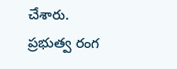చేశారు. ప్రభుత్వ రంగ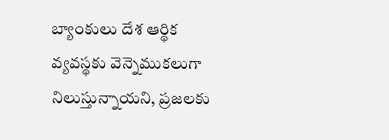బ్యాంకులు దేశ ఆర్థిక వ్యవస్థకు వెన్నెముకలుగా నిలుస్తున్నాయని, ప్రజలకు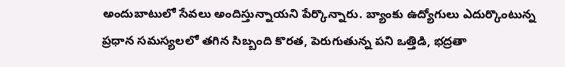అందుబాటులో సేవలు అందిస్తున్నాయని పేర్కొన్నారు. బ్యాంకు ఉద్యోగులు ఎదుర్కొంటున్న ప్రధాన సమస్యలలో తగిన సిబ్బంది కొరత, పెరుగుతున్న పని ఒత్తిడి, భద్రతా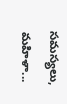సమస్యలు, మహిళా...